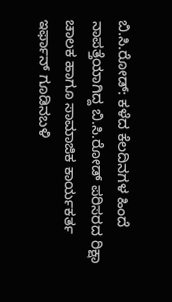ಬಿ.ಸಿ.ರೋಡ್: ಕಳೆದ ಕೆಲದಿನಗಳ ಹಿಂದೆ ನಾಪತ್ತೆಯಾಗಿದ್ದ ಬಿ.ಸಿ.ರೋಡ್ ಪರಿಸರದ ರಿಕ್ಷಾ ಚಾಲಕ ಹಾಗೂ ಸಾಮಾಜಿಕ ಕಾರ್ಯಕರ್ತ ಇರ್ಫಾನ್ ಗೂಡಿನಬಳಿ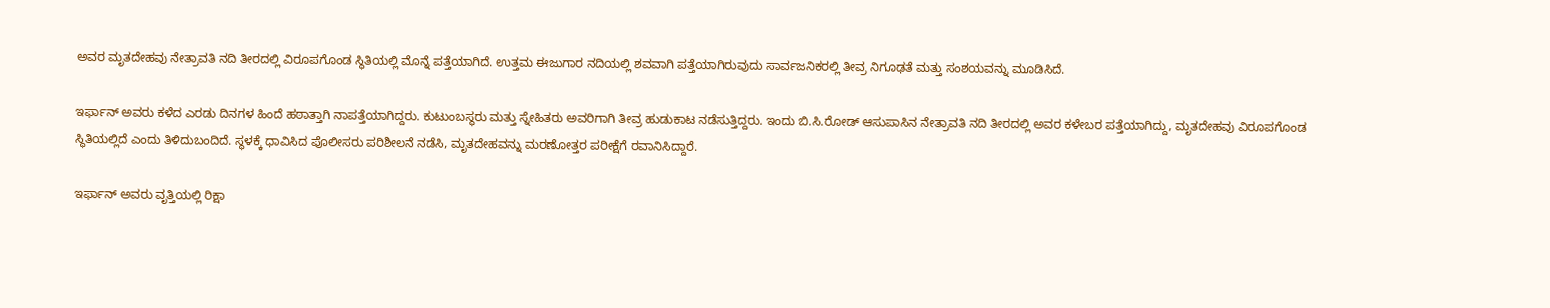ಅವರ ಮೃತದೇಹವು ನೇತ್ರಾವತಿ ನದಿ ತೀರದಲ್ಲಿ ವಿರೂಪಗೊಂಡ ಸ್ಥಿತಿಯಲ್ಲಿ ಮೊನ್ನೆ ಪತ್ತೆಯಾಗಿದೆ. ಉತ್ತಮ ಈಜುಗಾರ ನದಿಯಲ್ಲಿ ಶವವಾಗಿ ಪತ್ತೆಯಾಗಿರುವುದು ಸಾರ್ವಜನಿಕರಲ್ಲಿ ತೀವ್ರ ನಿಗೂಢತೆ ಮತ್ತು ಸಂಶಯವನ್ನು ಮೂಡಿಸಿದೆ.

ಇರ್ಫಾನ್ ಅವರು ಕಳೆದ ಎರಡು ದಿನಗಳ ಹಿಂದೆ ಹಠಾತ್ತಾಗಿ ನಾಪತ್ತೆಯಾಗಿದ್ದರು. ಕುಟುಂಬಸ್ಥರು ಮತ್ತು ಸ್ನೇಹಿತರು ಅವರಿಗಾಗಿ ತೀವ್ರ ಹುಡುಕಾಟ ನಡೆಸುತ್ತಿದ್ದರು. ಇಂದು ಬಿ.ಸಿ.ರೋಡ್ ಆಸುಪಾಸಿನ ನೇತ್ರಾವತಿ ನದಿ ತೀರದಲ್ಲಿ ಅವರ ಕಳೇಬರ ಪತ್ತೆಯಾಗಿದ್ದು, ಮೃತದೇಹವು ವಿರೂಪಗೊಂಡ ಸ್ಥಿತಿಯಲ್ಲಿದೆ ಎಂದು ತಿಳಿದುಬಂದಿದೆ. ಸ್ಥಳಕ್ಕೆ ಧಾವಿಸಿದ ಪೊಲೀಸರು ಪರಿಶೀಲನೆ ನಡೆಸಿ, ಮೃತದೇಹವನ್ನು ಮರಣೋತ್ತರ ಪರೀಕ್ಷೆಗೆ ರವಾನಿಸಿದ್ದಾರೆ.

ಇರ್ಫಾನ್ ಅವರು ವೃತ್ತಿಯಲ್ಲಿ ರಿಕ್ಷಾ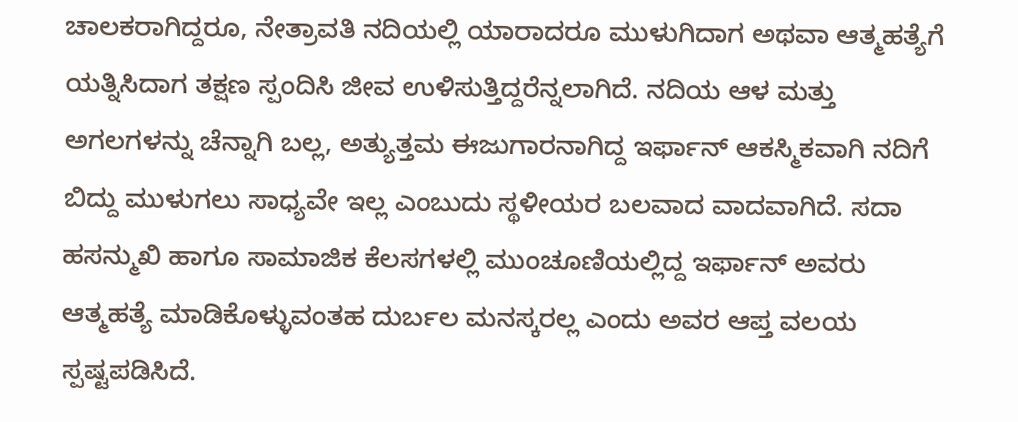ಚಾಲಕರಾಗಿದ್ದರೂ, ನೇತ್ರಾವತಿ ನದಿಯಲ್ಲಿ ಯಾರಾದರೂ ಮುಳುಗಿದಾಗ ಅಥವಾ ಆತ್ಮಹತ್ಯೆಗೆ ಯತ್ನಿಸಿದಾಗ ತಕ್ಷಣ ಸ್ಪಂದಿಸಿ ಜೀವ ಉಳಿಸುತ್ತಿದ್ದರೆನ್ನಲಾಗಿದೆ. ನದಿಯ ಆಳ ಮತ್ತು ಅಗಲಗಳನ್ನು ಚೆನ್ನಾಗಿ ಬಲ್ಲ, ಅತ್ಯುತ್ತಮ ಈಜುಗಾರನಾಗಿದ್ದ ಇರ್ಫಾನ್ ಆಕಸ್ಮಿಕವಾಗಿ ನದಿಗೆ ಬಿದ್ದು ಮುಳುಗಲು ಸಾಧ್ಯವೇ ಇಲ್ಲ ಎಂಬುದು ಸ್ಥಳೀಯರ ಬಲವಾದ ವಾದವಾಗಿದೆ. ಸದಾ ಹಸನ್ಮುಖಿ ಹಾಗೂ ಸಾಮಾಜಿಕ ಕೆಲಸಗಳಲ್ಲಿ ಮುಂಚೂಣಿಯಲ್ಲಿದ್ದ ಇರ್ಫಾನ್ ಅವರು ಆತ್ಮಹತ್ಯೆ ಮಾಡಿಕೊಳ್ಳುವಂತಹ ದುರ್ಬಲ ಮನಸ್ಕರಲ್ಲ ಎಂದು ಅವರ ಆಪ್ತ ವಲಯ ಸ್ಪಷ್ಟಪಡಿಸಿದೆ.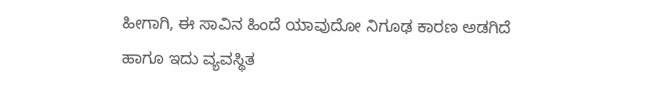ಹೀಗಾಗಿ, ಈ ಸಾವಿನ ಹಿಂದೆ ಯಾವುದೋ ನಿಗೂಢ ಕಾರಣ ಅಡಗಿದೆ ಹಾಗೂ ಇದು ವ್ಯವಸ್ಥಿತ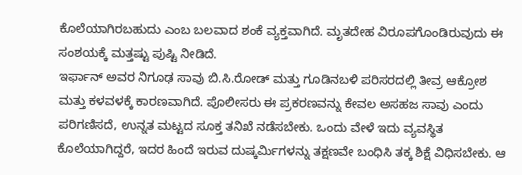ಕೊಲೆಯಾಗಿರಬಹುದು ಎಂಬ ಬಲವಾದ ಶಂಕೆ ವ್ಯಕ್ತವಾಗಿದೆ. ಮೃತದೇಹ ವಿರೂಪಗೊಂಡಿರುವುದು ಈ ಸಂಶಯಕ್ಕೆ ಮತ್ತಷ್ಟು ಪುಷ್ಟಿ ನೀಡಿದೆ.
ಇರ್ಫಾನ್ ಅವರ ನಿಗೂಢ ಸಾವು ಬಿ.ಸಿ.ರೋಡ್ ಮತ್ತು ಗೂಡಿನಬಳಿ ಪರಿಸರದಲ್ಲಿ ತೀವ್ರ ಆಕ್ರೋಶ ಮತ್ತು ಕಳವಳಕ್ಕೆ ಕಾರಣವಾಗಿದೆ. ಪೊಲೀಸರು ಈ ಪ್ರಕರಣವನ್ನು ಕೇವಲ ಅಸಹಜ ಸಾವು ಎಂದು ಪರಿಗಣಿಸದೆ, ಉನ್ನತ ಮಟ್ಟದ ಸೂಕ್ತ ತನಿಖೆ ನಡೆಸಬೇಕು. ಒಂದು ವೇಳೆ ಇದು ವ್ಯವಸ್ಥಿತ ಕೊಲೆಯಾಗಿದ್ದರೆ, ಇದರ ಹಿಂದೆ ಇರುವ ದುಷ್ಕರ್ಮಿಗಳನ್ನು ತಕ್ಷಣವೇ ಬಂಧಿಸಿ ತಕ್ಕ ಶಿಕ್ಷೆ ವಿಧಿಸಬೇಕು. ಆ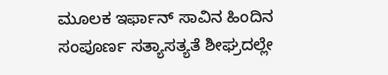ಮೂಲಕ ಇರ್ಫಾನ್ ಸಾವಿನ ಹಿಂದಿನ ಸಂಪೂರ್ಣ ಸತ್ಯಾಸತ್ಯತೆ ಶೀಘ್ರದಲ್ಲೇ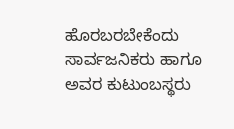ಹೊರಬರಬೇಕೆಂದು ಸಾರ್ವಜನಿಕರು ಹಾಗೂ ಅವರ ಕುಟುಂಬಸ್ಥರು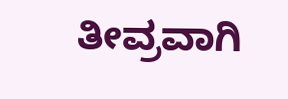ತೀವ್ರವಾಗಿ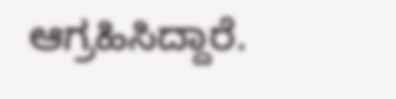ಆಗ್ರಹಿಸಿದ್ದಾರೆ.